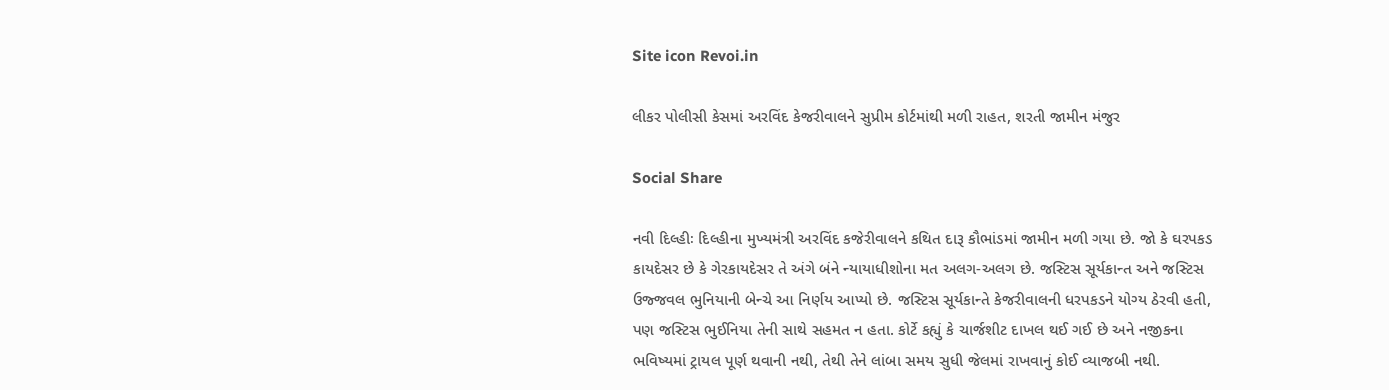Site icon Revoi.in

લીકર પોલીસી કેસમાં અરવિંદ કેજરીવાલને સુપ્રીમ કોર્ટમાંથી મળી રાહત, શરતી જામીન મંજુર

Social Share

નવી દિલ્હીઃ દિલ્હીના મુખ્યમંત્રી અરવિંદ કજેરીવાલને કથિત દારૂ કૌભાંડમાં જામીન મળી ગયા છે. જો કે ઘરપકડ કાયદેસર છે કે ગેરકાયદેસર તે અંગે બંને ન્યાયાધીશોના મત અલગ-અલગ છે. જસ્ટિસ સૂર્યકાન્ત અને જસ્ટિસ ઉજ્જવલ ભુનિયાની બેન્ચે આ નિર્ણય આપ્યો છે. જસ્ટિસ સૂર્યકાન્તે કેજરીવાલની ધરપકડને યોગ્ય ઠેરવી હતી, પણ જસ્ટિસ ભુઈનિયા તેની સાથે સહમત ન હતા. કોર્ટે કહ્યું કે ચાર્જશીટ દાખલ થઈ ગઈ છે અને નજીકના ભવિષ્યમાં ટ્રાયલ પૂર્ણ થવાની નથી, તેથી તેને લાંબા સમય સુધી જેલમાં રાખવાનું કોઈ વ્યાજબી નથી.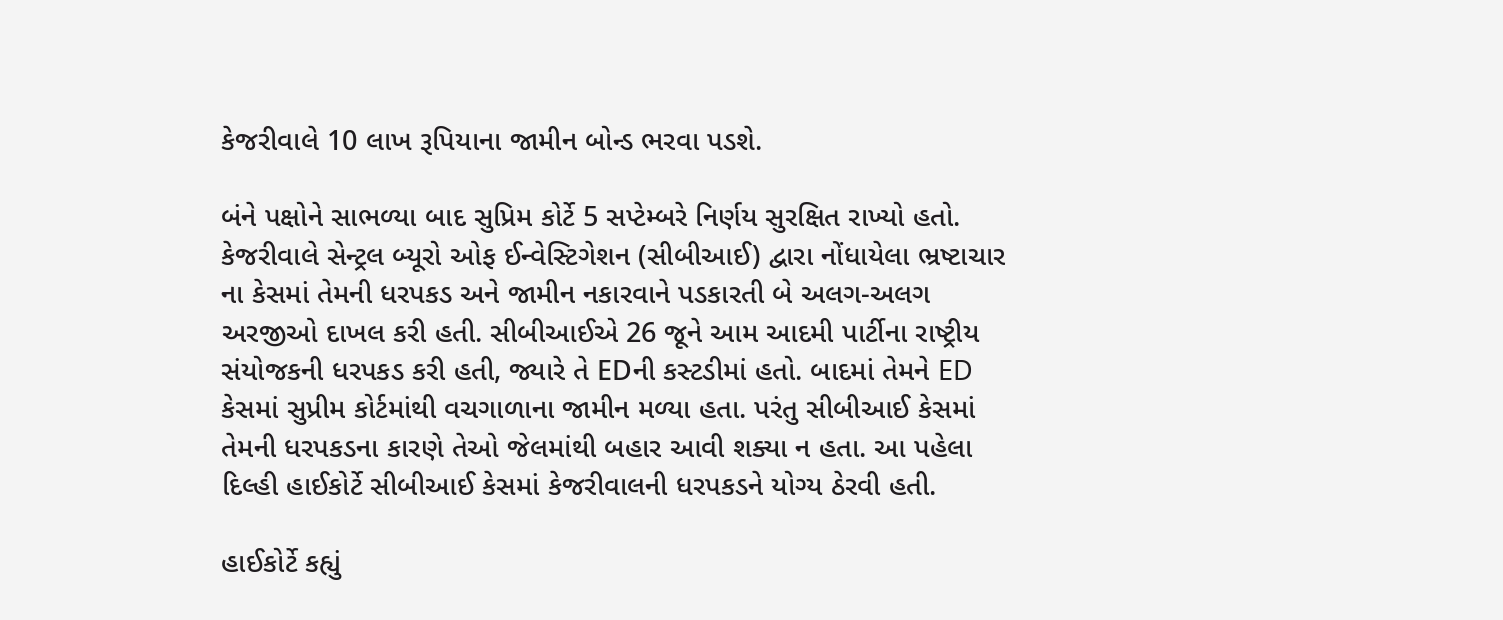કેજરીવાલે 10 લાખ રૂપિયાના જામીન બોન્ડ ભરવા પડશે.

બંને પક્ષોને સાભળ્યા બાદ સુપ્રિમ કોર્ટે 5 સપ્ટેમ્બરે નિર્ણય સુરક્ષિત રાખ્યો હતો. કેજરીવાલે સેન્ટ્રલ બ્યૂરો ઓફ ઈન્વેસ્ટિગેશન (સીબીઆઈ) દ્વારા નોંધાયેલા ભ્રષ્ટાચાર ના કેસમાં તેમની ધરપકડ અને જામીન નકારવાને પડકારતી બે અલગ-અલગ અરજીઓ દાખલ કરી હતી. સીબીઆઈએ 26 જૂને આમ આદમી પાર્ટીના રાષ્ટ્રીય સંયોજકની ધરપકડ કરી હતી, જ્યારે તે EDની કસ્ટડીમાં હતો. બાદમાં તેમને ED કેસમાં સુપ્રીમ કોર્ટમાંથી વચગાળાના જામીન મળ્યા હતા. પરંતુ સીબીઆઈ કેસમાં તેમની ધરપકડના કારણે તેઓ જેલમાંથી બહાર આવી શક્યા ન હતા. આ પહેલા દિલ્હી હાઈકોર્ટે સીબીઆઈ કેસમાં કેજરીવાલની ધરપકડને યોગ્ય ઠેરવી હતી.

હાઈકોર્ટે કહ્યું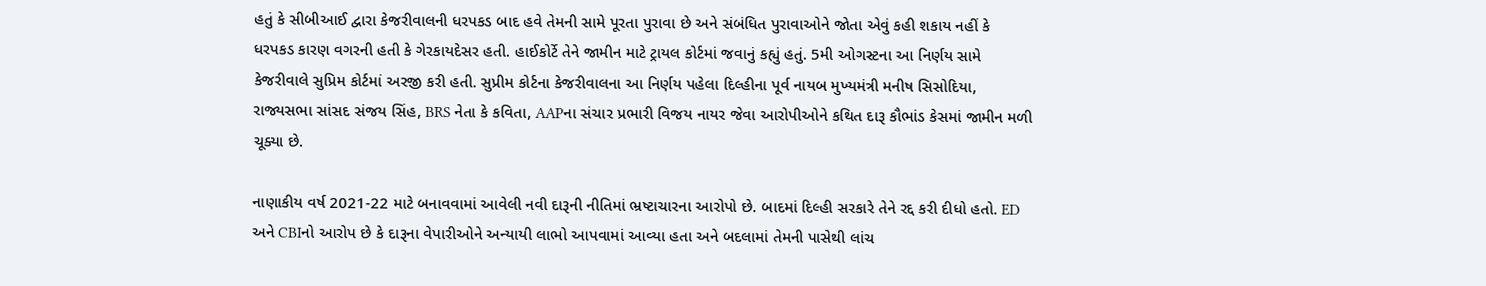હતું કે સીબીઆઈ દ્વારા કેજરીવાલની ધરપકડ બાદ હવે તેમની સામે પૂરતા પુરાવા છે અને સંબંધિત પુરાવાઓને જોતા એવું કહી શકાય નહીં કે ધરપકડ કારણ વગરની હતી કે ગેરકાયદેસર હતી. હાઈકોર્ટે તેને જામીન માટે ટ્રાયલ કોર્ટમાં જવાનું કહ્યું હતું. 5મી ઓગસ્ટના આ નિર્ણય સામે કેજરીવાલે સુપ્રિમ કોર્ટમાં અરજી કરી હતી. સુપ્રીમ કોર્ટના કેજરીવાલના આ નિર્ણય પહેલા દિલ્હીના પૂર્વ નાયબ મુખ્યમંત્રી મનીષ સિસોદિયા, રાજ્યસભા સાંસદ સંજય સિંહ, BRS નેતા કે કવિતા, AAPના સંચાર પ્રભારી વિજય નાયર જેવા આરોપીઓને કથિત દારૂ કૌભાંડ કેસમાં જામીન મળી ચૂક્યા છે.

નાણાકીય વર્ષ 2021-22 માટે બનાવવામાં આવેલી નવી દારૂની નીતિમાં ભ્રષ્ટાચારના આરોપો છે. બાદમાં દિલ્હી સરકારે તેને રદ્દ કરી દીધો હતો. ED અને CBIનો આરોપ છે કે દારૂના વેપારીઓને અન્યાયી લાભો આપવામાં આવ્યા હતા અને બદલામાં તેમની પાસેથી લાંચ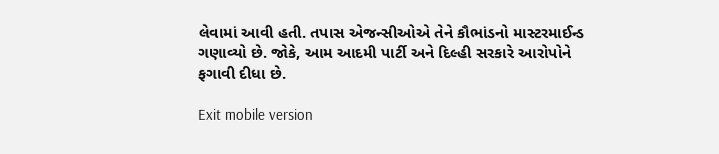લેવામાં આવી હતી. તપાસ એજન્સીઓએ તેને કૌભાંડનો માસ્ટરમાઈન્ડ ગણાવ્યો છે. જોકે, આમ આદમી પાર્ટી અને દિલ્હી સરકારે આરોપોને ફગાવી દીધા છે.

Exit mobile version